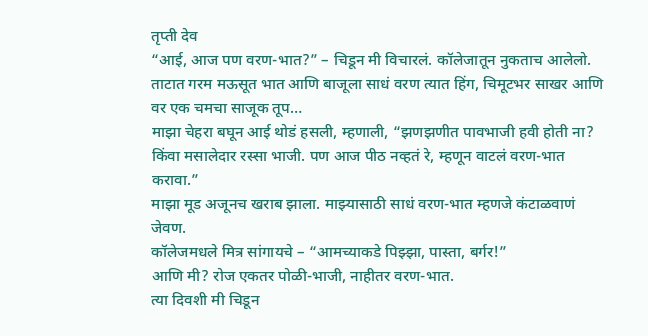तृप्ती देव
“आई, आज पण वरण-भात?” – चिडून मी विचारलं. कॉलेजातून नुकताच आलेलो. ताटात गरम मऊसूत भात आणि बाजूला साधं वरण त्यात हिंग, चिमूटभर साखर आणि वर एक चमचा साजूक तूप…
माझा चेहरा बघून आई थोडं हसली, म्हणाली, “झणझणीत पावभाजी हवी होती ना? किंवा मसालेदार रस्सा भाजी. पण आज पीठ नव्हतं रे, म्हणून वाटलं वरण-भात करावा.”
माझा मूड अजूनच खराब झाला. माझ्यासाठी साधं वरण-भात म्हणजे कंटाळवाणं जेवण.
कॉलेजमधले मित्र सांगायचे – “आमच्याकडे पिझ्झा, पास्ता, बर्गर!”
आणि मी? रोज एकतर पोळी-भाजी, नाहीतर वरण-भात.
त्या दिवशी मी चिडून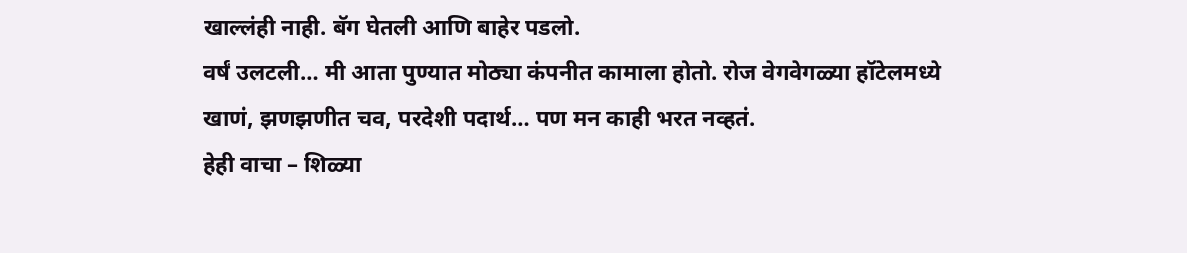खाल्लंही नाही. बॅग घेतली आणि बाहेर पडलो.
वर्षं उलटली… मी आता पुण्यात मोठ्या कंपनीत कामाला होतो. रोज वेगवेगळ्या हॉटेलमध्ये खाणं, झणझणीत चव, परदेशी पदार्थ… पण मन काही भरत नव्हतं.
हेही वाचा – शिळ्या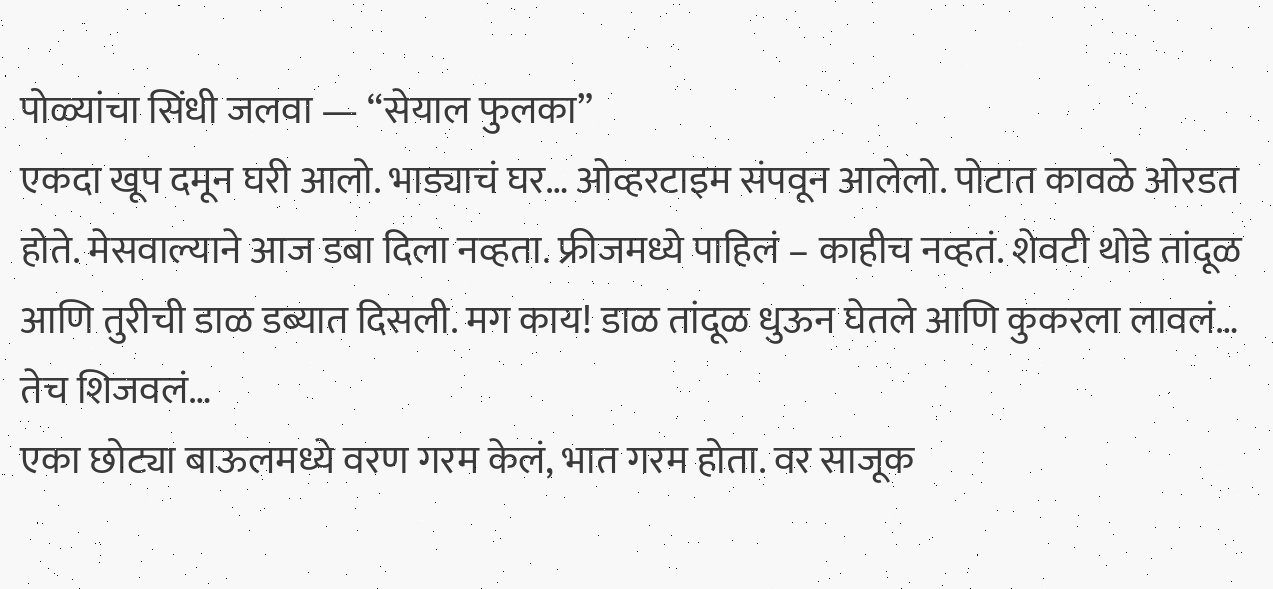पोळ्यांचा सिंधी जलवा — “सेयाल फुलका”
एकदा खूप दमून घरी आलो. भाड्याचं घर… ओव्हरटाइम संपवून आलेलो. पोटात कावळे ओरडत होते. मेसवाल्याने आज डबा दिला नव्हता. फ्रीजमध्ये पाहिलं – काहीच नव्हतं. शेवटी थोडे तांदूळ आणि तुरीची डाळ डब्यात दिसली. मग काय! डाळ तांदूळ धुऊन घेतले आणि कुकरला लावलं… तेच शिजवलं…
एका छोट्या बाऊलमध्ये वरण गरम केलं, भात गरम होता. वर साजूक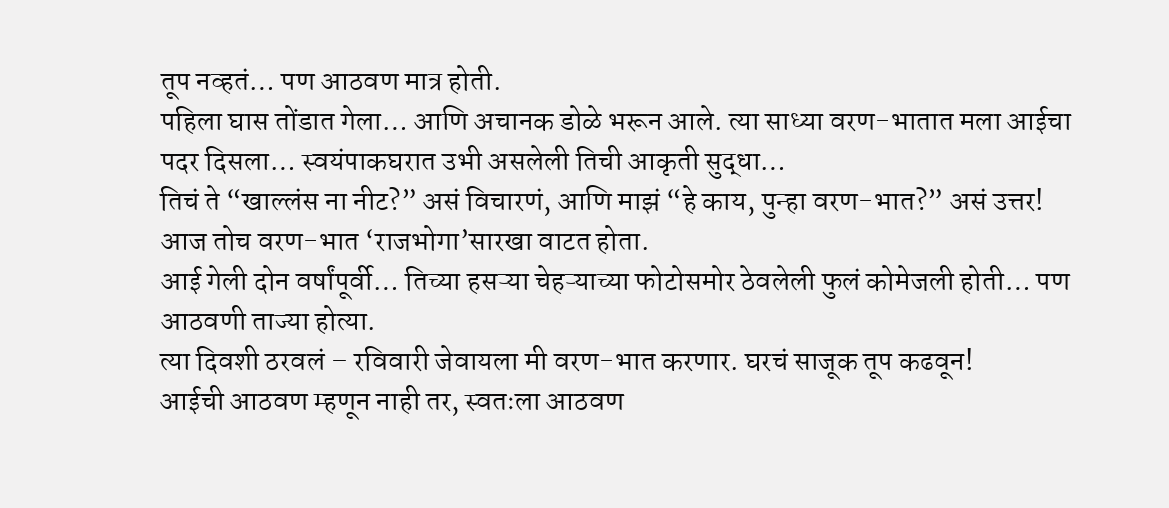तूप नव्हतं… पण आठवण मात्र होती.
पहिला घास तोंडात गेला… आणि अचानक डोळे भरून आले. त्या साध्या वरण-भातात मला आईचा पदर दिसला… स्वयंपाकघरात उभी असलेली तिची आकृती सुद्धा…
तिचं ते “खाल्लंस ना नीट?” असं विचारणं, आणि माझं “हे काय, पुन्हा वरण-भात?” असं उत्तर!
आज तोच वरण-भात ‘राजभोगा’सारखा वाटत होता.
आई गेली दोन वर्षांपूर्वी… तिच्या हसऱ्या चेहऱ्याच्या फोटोसमोर ठेवलेली फुलं कोमेजली होती… पण आठवणी ताज्या होत्या.
त्या दिवशी ठरवलं – रविवारी जेवायला मी वरण-भात करणार. घरचं साजूक तूप कढवून!
आईची आठवण म्हणून नाही तर, स्वतःला आठवण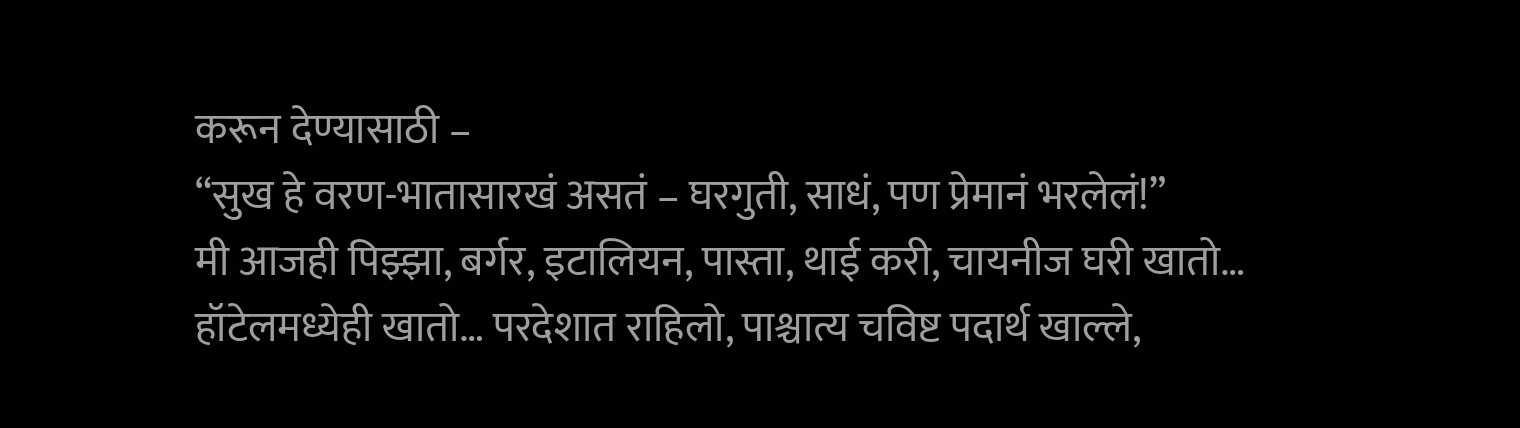करून देण्यासाठी –
“सुख हे वरण-भातासारखं असतं – घरगुती, साधं, पण प्रेमानं भरलेलं!”
मी आजही पिझ्झा, बर्गर, इटालियन, पास्ता, थाई करी, चायनीज घरी खातो… हॉटेलमध्येही खातो… परदेशात राहिलो, पाश्चात्य चविष्ट पदार्थ खाल्ले,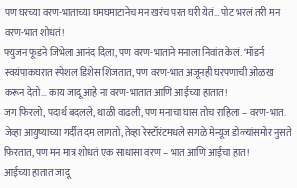पण घरच्या वरण-भाताच्या घमघमाटानेच मन खरंच परत घरी येतं… पोट भरलं तरी मन वरण-भात शोधतं!
फ्युजन फूडने जिभेला आनंद दिला, पण वरण-भाताने मनाला निवांत केलं. ‘मॉडर्न स्वयंपाकघरात स्पेशल डिशेस शिजतात, पण वरण-भात अजूनही घरपणाची ओळख करून देतो… काय जादू आहे ना वरण-भातात आणि आईच्या हातात!
जग फिरलो, पदार्थ बदलले, थाळी वाढली, पण मनाचा घास तोच राहिला – वरण-भात.
जेव्हा आयुष्याच्या गर्दीत दम लागतो, तेव्हा रेस्टॉरंटमधले सगळे मेन्यूज डोळ्यांसमोर नुसते फिरतात, पण मन मात्र शोधतं एक साधासा वरण – भात आणि आईचा हात!
आईच्या हातात जादू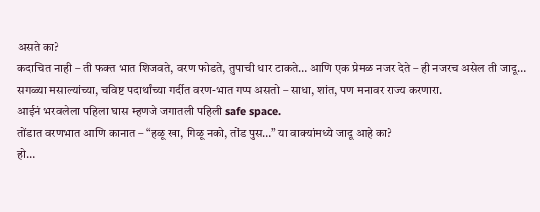असते का?
कदाचित नाही – ती फक्त भात शिजवते, वरण फोडते, तुपाची धार टाकते… आणि एक प्रेमळ नजर देते – ही नजरच असेल ती जादू… सगळ्या मसाल्यांच्या, चविष्ट पदार्थांच्या गर्दीत वरण-भात गप्प असतो – साधा, शांत, पण मनावर राज्य करणारा.
आईनं भरवलेला पहिला घास म्हणजे जगातली पहिली safe space.
तोंडात वरणभात आणि कानात – “हळू खा, गिळू नको, तोंड पुस…” या वाक्यांमध्ये जादू आहे का?
हो…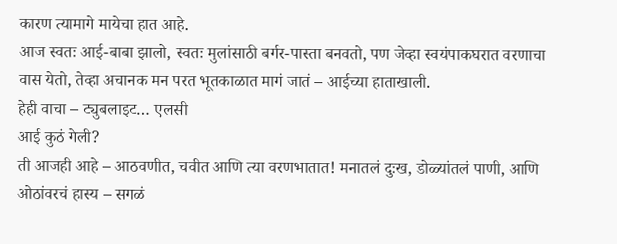कारण त्यामागे मायेचा हात आहे.
आज स्वतः आई-बाबा झालो, स्वतः मुलांसाठी बर्गर-पास्ता बनवतो, पण जेव्हा स्वयंपाकघरात वरणाचा वास येतो, तेव्हा अचानक मन परत भूतकाळात मागं जातं – आईच्या हाताखाली.
हेही वाचा – ट्युबलाइट… एलसी
आई कुठं गेली?
ती आजही आहे – आठवणीत, चवीत आणि त्या वरणभातात! मनातलं दुःख, डोळ्यांतलं पाणी, आणि ओठांवरचं हास्य – सगळं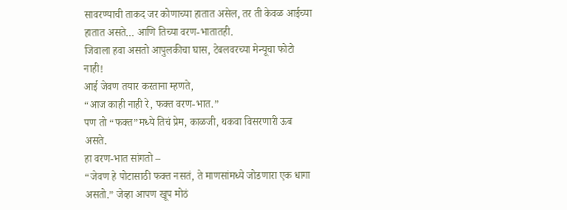सावरण्याची ताकद जर कोणाच्या हातात असेल, तर ती केवळ आईच्या हातात असते… आणि तिच्या वरण-भातातही.
जिवाला हवा असतो आपुलकीचा घास, टेबलवरच्या मेन्यूचा फोटो नाही!
आई जेवण तयार करताना म्हणते,
“आज काही नाही रे, फक्त वरण-भात.”
पण तो “फक्त”मध्ये तिचं प्रेम, काळजी, थकवा विसरणारी ऊब असते.
हा वरण-भात सांगतो –
“जेवण हे पोटासाठी फक्त नसतं, ते माणसांमध्ये जोडणारा एक धागा असतो.” जेव्हा आपण खूप मोठं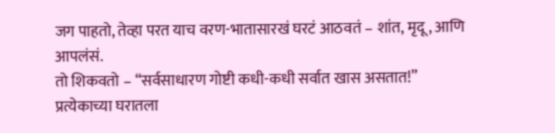जग पाहतो, तेव्हा परत याच वरण-भातासारखं घरटं आठवतं – शांत, मृदू, आणि आपलंसं.
तो शिकवतो – “सर्वसाधारण गोष्टी कधी-कधी सर्वात खास असतात!”
प्रत्येकाच्या घरातला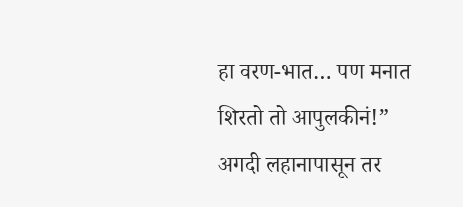हा वरण-भात… पण मनात शिरतो तो आपुलकीनं!” अगदी लहानापासून तर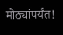मोठ्यांपर्यंत!